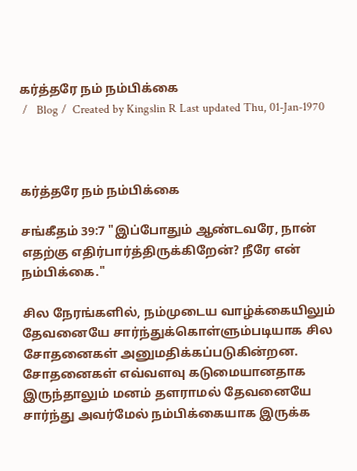கர்த்தரே நம் நம்பிக்கை
 /   Blog /  Created by Kingslin R Last updated Thu, 01-Jan-1970



கர்த்தரே நம் நம்பிக்கை

சங்கீதம் 39:7 "இப்போதும் ஆண்டவரே, நான் எதற்கு எதிர்பார்த்திருக்கிறேன்? நீரே என் நம்பிக்கை."

சில நேரங்களில், நம்முடைய வாழ்க்கையிலும் தேவனையே சார்ந்துக்கொள்ளும்படியாக சில சோதனைகள் அனுமதிக்கப்படுகின்றன. சோதனைகள் எவ்வளவு கடுமையானதாக இருந்தாலும் மனம் தளராமல் தேவனையே சார்ந்து அவர்மேல் நம்பிக்கையாக இருக்க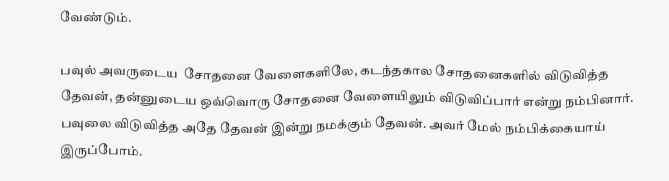வேண்டும்.

பவுல் அவருடைய  சோதனை வேளைகளிலே, கடந்தகால சோதனைகளில் விடுவித்த தேவன், தன்னுடைய ஒவ்வொரு சோதனை வேளையிலும் விடுவிப்பார் என்று நம்பினார். பவுலை விடுவித்த அதே தேவன் இன்று நமக்கும் தேவன். அவர் மேல் நம்பிக்கையாய் இருப்போம்.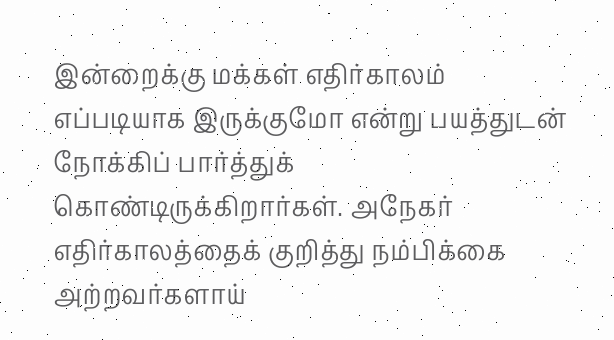இன்றைக்கு மக்கள் எதிர்காலம் எப்படியாக இருக்குமோ என்று பயத்துடன் நோக்கிப் பார்த்துக் கொண்டிருக்கிறார்கள். அநேகர் எதிர்காலத்தைக் குறித்து நம்பிக்கை அற்றவர்களாய்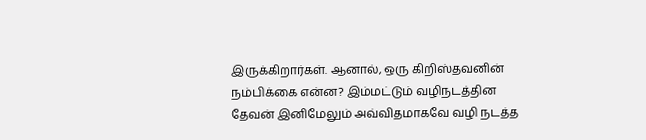இருக்கிறார்கள். ஆனால், ஒரு கிறிஸ்தவனின் நம்பிக்கை என்ன? இம்மட்டும் வழிநடத்தின தேவன் இனிமேலும் அவ்விதமாகவே வழி நடத்த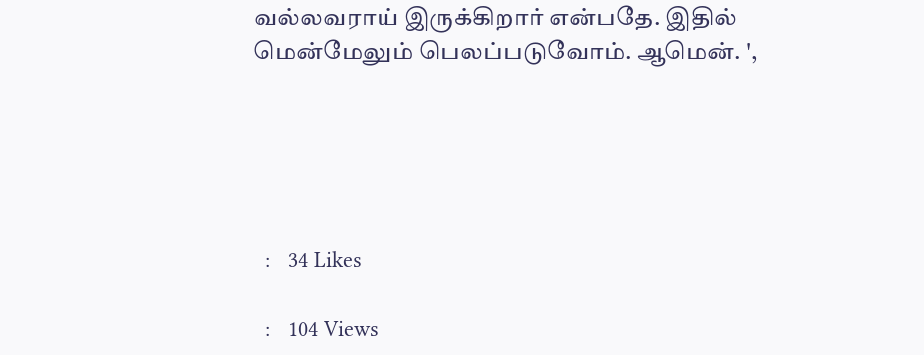வல்லவராய் இருக்கிறார் என்பதே. இதில் மென்மேலும் பெலப்படுவோம். ஆமென். ',





  :   34 Likes

  :   104 Views